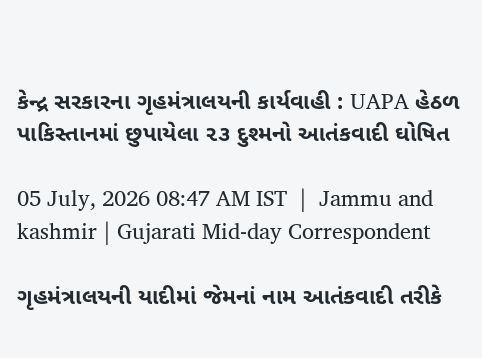કેન્દ્ર સરકારના ગૃહમંત્રાલયની કાર્યવાહી : UAPA હેઠળ પાકિસ્તાનમાં છુપાયેલા ૨૩ દુશ્મનો આતંકવાદી ઘોષિત

05 July, 2026 08:47 AM IST  |  Jammu and kashmir | Gujarati Mid-day Correspondent

ગૃહમંત્રાલયની યાદીમાં જેમનાં નામ આતંકવાદી તરીકે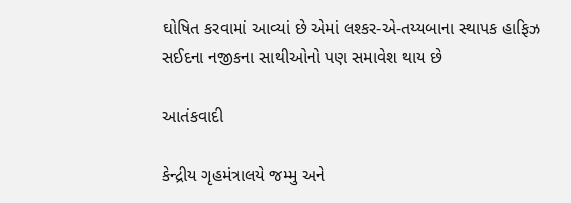ઘોષિત કરવામાં આવ્યાં છે એમાં લશ્કર-એ-તય્યબાના સ્થાપક હાફિઝ સઈદના નજીકના સાથીઓનો પણ સમાવેશ થાય છે

આતંકવાદી

કેન્દ્રીય ગૃહમંત્રાલયે જમ્મુ અને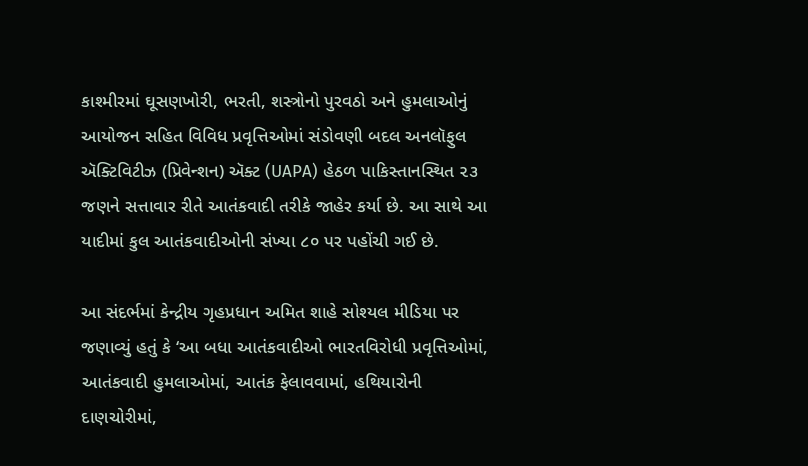કાશ્મીરમાં ઘૂસણખોરી, ભરતી, શસ્ત્રોનો પુરવઠો અને હુમલાઓનું આયોજન સહિત વિવિધ પ્રવૃત્તિઓમાં સંડોવણી બદલ અનલૉફુલ ઍક્ટિવિટીઝ (પ્રિવેન્શન) ઍક્ટ (UAPA) હેઠળ પાકિસ્તાનસ્થિત ૨૩ જણને સત્તાવાર રીતે આતંકવાદી તરીકે જાહેર કર્યા છે. આ સાથે આ યાદીમાં કુલ આતંકવાદીઓની સંખ્યા ૮૦ પર પહોંચી ગઈ છે.

આ સંદર્ભમાં કેન્દ્રીય ગૃહપ્રધાન અમિત શાહે સોશ્યલ મીડિયા પર જણાવ્યું હતું કે ‘આ બધા આતંકવાદીઓ ભારતવિરોધી પ્રવૃત્તિઓમાં, આતંકવાદી હુમલાઓમાં, આતંક ફેલાવવામાં, હથિયારોની દાણચોરીમાં,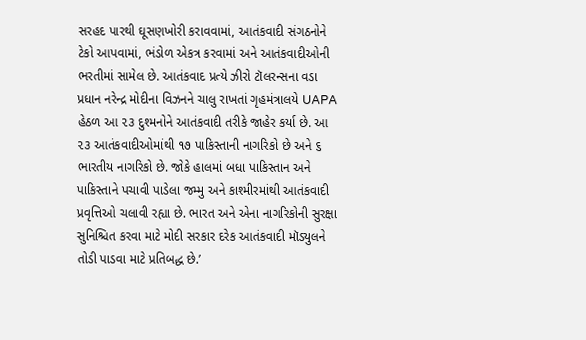સરહદ પારથી ઘૂસણખોરી કરાવવામાં, આતંકવાદી સંગઠનોને ટેકો આપવામાં, ભંડોળ એકત્ર કરવામાં અને આતંકવાદીઓની ભરતીમાં સામેલ છે. આતંકવાદ પ્રત્યે ઝીરો ટૉલરન્સના વડા પ્રધાન નરેન્દ્ર મોદીના વિઝનને ચાલુ રાખતાં ગૃહમંત્રાલયે UAPA હેઠળ આ ૨૩ દુશ્મનોને આતંકવાદી તરીકે જાહેર કર્યા છે. આ ૨૩ આતંકવાદીઓમાંથી ૧૭ પાકિસ્તાની નાગરિકો છે અને ૬ ભારતીય નાગરિકો છે. જોકે હાલમાં બધા પાકિસ્તાન અને પાકિસ્તાને પચાવી પાડેલા જમ્મુ અને કાશ્મીરમાંથી આતંકવાદી પ્રવૃત્તિઓ ચલાવી રહ્યા છે. ભારત અને એના નાગરિકોની સુરક્ષા સુનિશ્ચિત કરવા માટે મોદી સરકાર દરેક આતંકવાદી મૉડ્યુલને તોડી પાડવા માટે પ્રતિબદ્ધ છે.’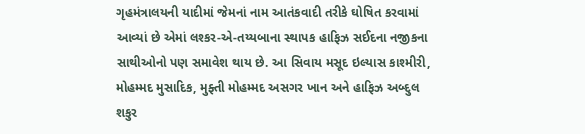ગૃહમંત્રાલયની યાદીમાં જેમનાં નામ આતંકવાદી તરીકે ઘોષિત કરવામાં આવ્યાં છે એમાં લશ્કર-એ-તય્યબાના સ્થાપક હાફિઝ સઈદના નજીકના સાથીઓનો પણ સમાવેશ થાય છે. આ સિવાય મસૂદ ઇલ્યાસ કાશ્મીરી, મોહમ્મદ મુસાદિક, મુફ્તી મોહમ્મદ અસગર ખાન અને હાફિઝ અબ્દુલ શકુર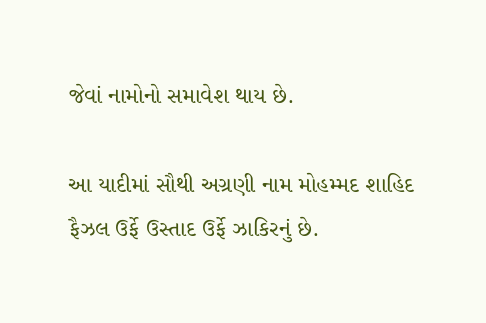જેવાં નામોનો સમાવેશ થાય છે.

આ યાદીમાં સૌથી અગ્રણી નામ મોહમ્મદ શાહિદ ફૈઝલ ઉર્ફે ઉસ્તાદ ઉર્ફે ઝાકિરનું છે.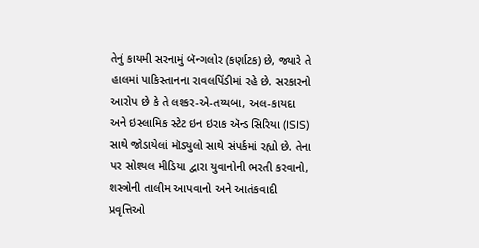તેનું કાયમી સરનામું બૅન્ગલોર (કર્ણાટક) છે, જ્યારે તે હાલમાં પાકિસ્તાનના રાવલપિંડીમાં રહે છે. સરકારનો આરોપ છે કે તે લશ્કર-એ-તય્યબા, અલ-કાયદા અને ઇસ્લામિક સ્ટેટ ઇન ઇરાક ઍન્ડ સિરિયા (ISIS) સાથે જોડાયેલાં મૉડ્યુલો સાથે સંપર્કમાં રહ્યો છે. તેના પર સોશ્યલ મીડિયા દ્વારા યુવાનોની ભરતી કરવાનો, શસ્ત્રોની તાલીમ આપવાનો અને આતંકવાદી પ્રવૃત્તિઓ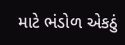માટે ભંડોળ એકઠું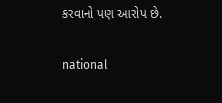કરવાનો પણ આરોપ છે.

national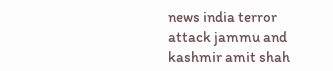news india terror attack jammu and kashmir amit shah